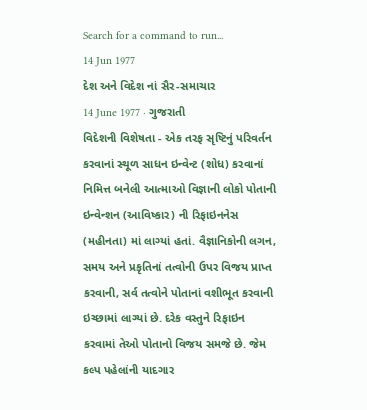Search for a command to run...
14 Jun 1977
દેશ અને વિદેશ નાં સૈર-સમાચાર
14 June 1977 · ગુજરાતી
વિદેશની વિશેષતા - એક તરફ સૃષ્ટિનું પરિવર્તન કરવાનાં સ્થૂળ સાધન ઇન્વેન્ટ (શોધ) કરવાનાં નિમિત્ત બનેલી આત્માઓ વિજ્ઞાની લોકો પોતાની ઇન્વેન્શન (આવિષ્કાર) ની રિફાઇનનેસ (મહીનતા) માં લાગ્યાં હતાં. વૈજ્ઞાનિકોની લગન, સમય અને પ્રકૃતિનાં તત્વોની ઉપર વિજય પ્રાપ્ત કરવાની, સર્વ તત્વોને પોતાનાં વશીભૂત કરવાની ઇચ્છામાં લાગ્યાં છે. દરેક વસ્તુને રિફાઇન કરવામાં તેઓ પોતાનો વિજય સમજે છે. જેમ કલ્પ પહેલાંની યાદગાર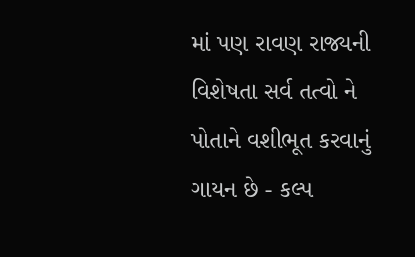માં પણ રાવણ રાજ્યની વિશેષતા સર્વ તત્વો ને પોતાને વશીભૂત કરવાનું ગાયન છે - કલ્પ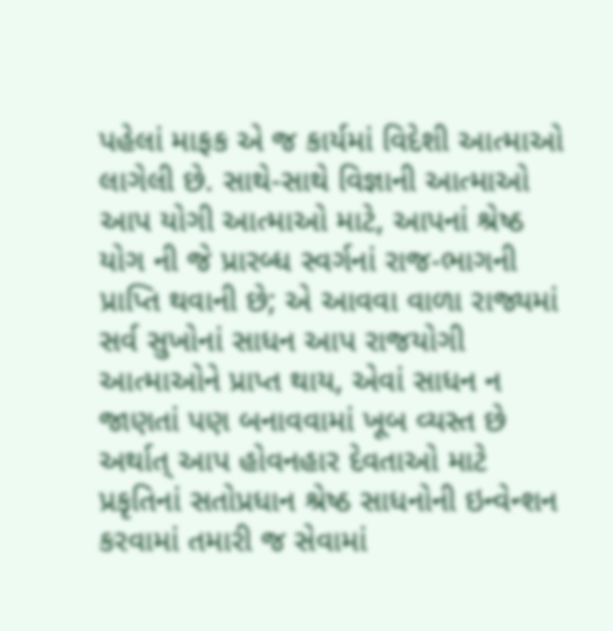પહેલાં માફક એ જ કાર્યમાં વિદેશી આત્માઓ લાગેલી છે. સાથે-સાથે વિજ્ઞાની આત્માઓ આપ યોગી આત્માઓ માટે, આપનાં શ્રેષ્ઠ યોગ ની જે પ્રારબ્ધ સ્વર્ગનાં રાજ-ભાગની પ્રાપ્તિ થવાની છે; એ આવવા વાળા રાજ્યમાં સર્વ સુખોનાં સાધન આપ રાજયોગી આત્માઓને પ્રાપ્ત થાય, એવાં સાધન ન જાણતાં પણ બનાવવામાં ખૂબ વ્યસ્ત છે અર્થાત્ આપ હોવનહાર દેવતાઓ માટે પ્રકૃતિનાં સતોપ્રધાન શ્રેષ્ઠ સાધનોની ઇન્વેન્શન કરવામાં તમારી જ સેવામાં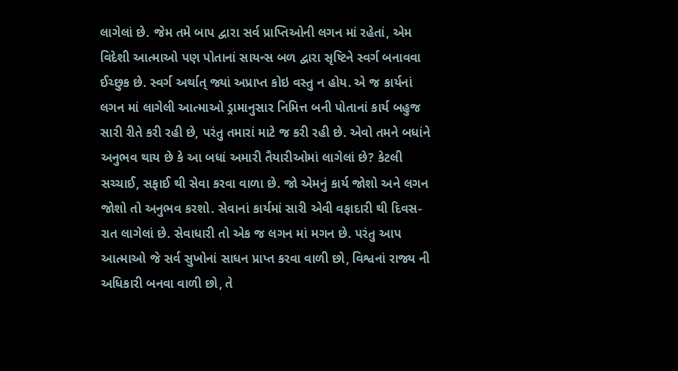લાગેલાં છે. જેમ તમે બાપ દ્વારા સર્વ પ્રાપ્તિઓની લગન માં રહેતાં, એમ વિદેશી આત્માઓ પણ પોતાનાં સાયન્સ બળ દ્વારા સૃષ્ટિને સ્વર્ગ બનાવવા ઈચ્છુક છે. સ્વર્ગ અર્થાત્ જ્યાં અપ્રાપ્ત કોઇ વસ્તુ ન હોય. એ જ કાર્યનાં લગન માં લાગેલી આત્માઓ ડ્રામાનુસાર નિમિત્ત બની પોતાનાં કાર્ય બહુજ સારી રીતે કરી રહી છે, પરંતુ તમારાં માટે જ કરી રહી છે. એવો તમને બધાંને અનુભવ થાય છે કે આ બધાં અમારી તૈયારીઓમાં લાગેલાં છે? કેટલી સચ્ચાઈ, સફાઈ થી સેવા કરવા વાળા છે. જો એમનું કાર્ય જોશો અને લગન જોશો તો અનુભવ કરશો. સેવાનાં કાર્યમાં સારી એવી વફાદારી થી દિવસ-રાત લાગેલાં છે. સેવાધારી તો એક જ લગન માં મગન છે. પરંતુ આપ આત્માઓ જે સર્વ સુખોનાં સાધન પ્રાપ્ત કરવા વાળી છો, વિશ્વનાં રાજ્ય ની અધિકારી બનવા વાળી છો, તે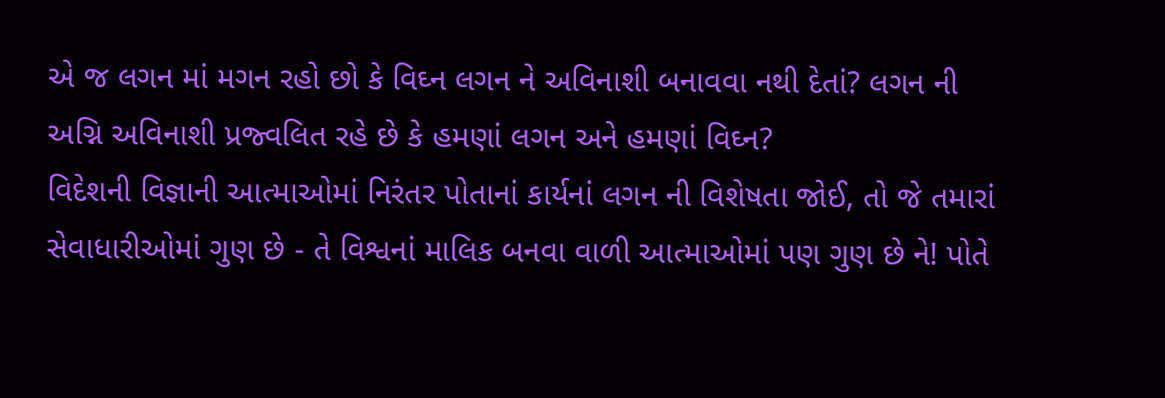એ જ લગન માં મગન રહો છો કે વિઘ્ન લગન ને અવિનાશી બનાવવા નથી દેતાં? લગન ની અગ્નિ અવિનાશી પ્રજ્વલિત રહે છે કે હમણાં લગન અને હમણાં વિઘ્ન?
વિદેશની વિજ્ઞાની આત્માઓમાં નિરંતર પોતાનાં કાર્યનાં લગન ની વિશેષતા જોઈ, તો જે તમારાં સેવાધારીઓમાં ગુણ છે - તે વિશ્વનાં માલિક બનવા વાળી આત્માઓમાં પણ ગુણ છે ને! પોતે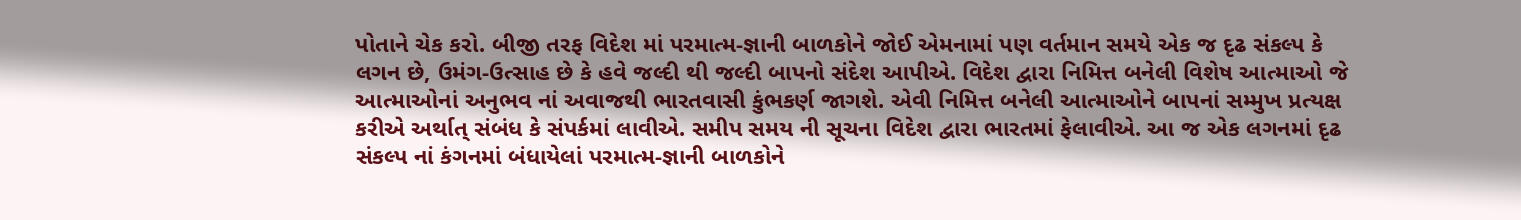પોતાને ચેક કરો. બીજી તરફ વિદેશ માં પરમાત્મ-જ્ઞાની બાળકોને જોઈ એમનામાં પણ વર્તમાન સમયે એક જ દૃઢ સંકલ્પ કે લગન છે, ઉમંગ-ઉત્સાહ છે કે હવે જલ્દી થી જલ્દી બાપનો સંદેશ આપીએ. વિદેશ દ્વારા નિમિત્ત બનેલી વિશેષ આત્માઓ જે આત્માઓનાં અનુભવ નાં અવાજથી ભારતવાસી કુંભકર્ણ જાગશે. એવી નિમિત્ત બનેલી આત્માઓને બાપનાં સમ્મુખ પ્રત્યક્ષ કરીએ અર્થાત્ સંબંધ કે સંપર્કમાં લાવીએ. સમીપ સમય ની સૂચના વિદેશ દ્વારા ભારતમાં ફેલાવીએ. આ જ એક લગનમાં દૃઢ સંકલ્પ નાં કંગનમાં બંધાયેલાં પરમાત્મ-જ્ઞાની બાળકોને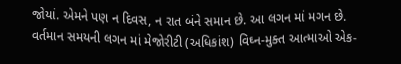જોયાં. એમને પણ ન દિવસ, ન રાત બંને સમાન છે. આ લગન માં મગન છે.
વર્તમાન સમયની લગન માં મેજોરીટી (અધિકાંશ) વિઘ્ન-મુક્ત આત્માઓ એક-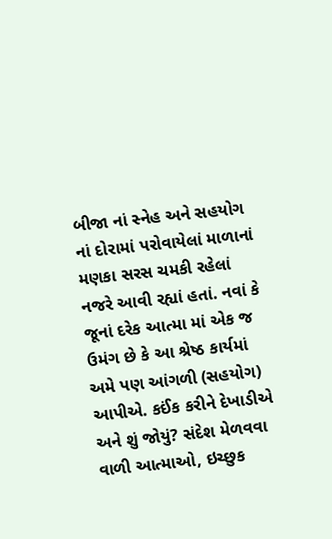બીજા નાં સ્નેહ અને સહયોગ નાં દોરામાં પરોવાયેલાં માળાનાં મણકા સરસ ચમકી રહેલાં નજરે આવી રહ્યાં હતાં. નવાં કે જૂનાં દરેક આત્મા માં એક જ ઉમંગ છે કે આ શ્રેષ્ઠ કાર્યમાં અમે પણ આંગળી (સહયોગ) આપીએ. કઈંક કરીને દેખાડીએ અને શું જોયું? સંદેશ મેળવવા વાળી આત્માઓ, ઇચ્છુક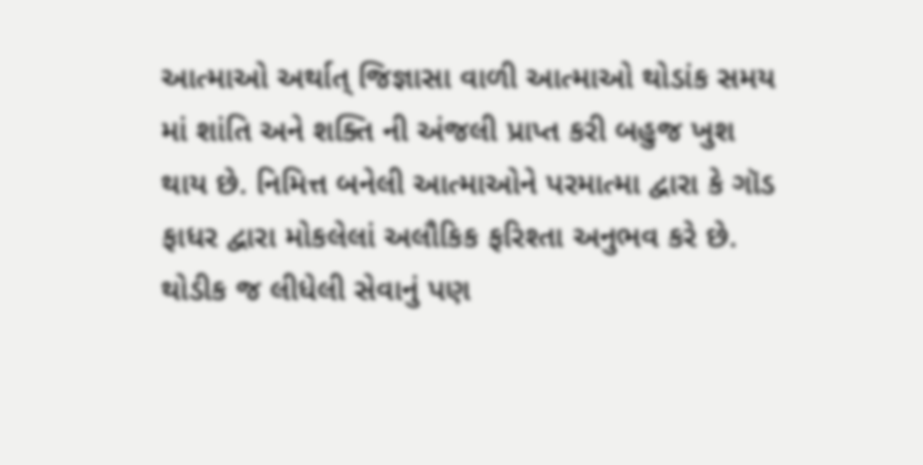આત્માઓ અર્થાત્ જિજ્ઞાસા વાળી આત્માઓ થોડાંક સમય માં શાંતિ અને શક્તિ ની અંજલી પ્રાપ્ત કરી બહુજ ખુશ થાય છે. નિમિત્ત બનેલી આત્માઓને પરમાત્મા દ્વારા કે ગૉડ ફાધર દ્વારા મોકલેલાં અલૌકિક ફરિશ્તા અનુભવ કરે છે. થોડીક જ લીધેલી સેવાનું પણ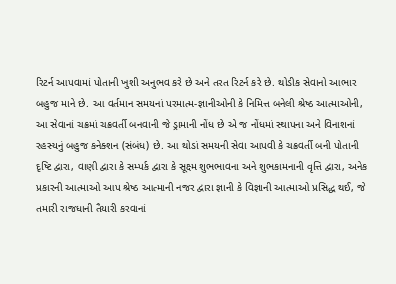રિટર્ન આપવામાં પોતાની ખુશી અનુભવ કરે છે અને તરત રિટર્ન કરે છે. થોડીક સેવાનો આભાર બહુજ માને છે. આ વર્તમાન સમયનાં પરમાત્મ-જ્ઞાનીઓની કે નિમિત્ત બનેલી શ્રેષ્ઠ આત્માઓની, આ સેવાનાં ચક્રમાં ચક્રવર્તી બનવાની જે ડ્રામાની નોંધ છે એ જ નોંધમાં સ્થાપના અને વિનાશનાં રહસ્યનું બહુજ કનેક્શન (સંબંધ) છે. આ થોડાં સમયની સેવા આપવી કે ચક્રવર્તી બની પોતાની દૃષ્ટિ દ્વારા, વાણી દ્વારા કે સમ્પર્ક દ્વારા કે સૂક્ષ્મ શુભભાવના અને શુભકામનાની વૃત્તિ દ્વારા, અનેક પ્રકારની આત્માઓ આપ શ્રેષ્ઠ આત્માની નજર દ્વારા જ્ઞાની કે વિજ્ઞાની આત્માઓ પ્રસિદ્ધ થઈ, જે તમારી રાજધાની તૈયારી કરવાનાં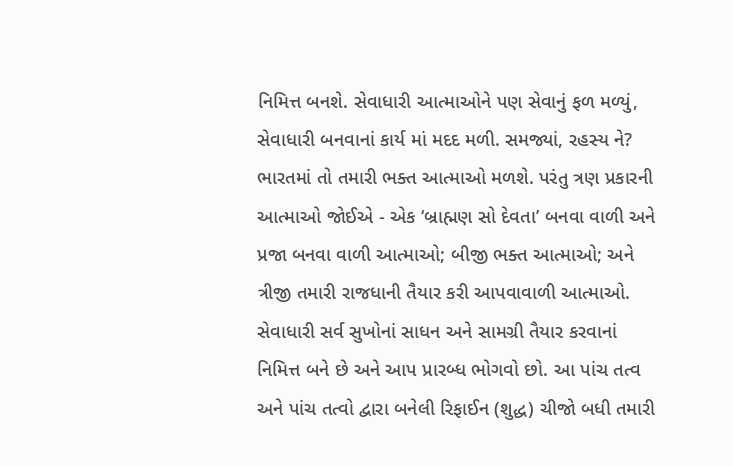નિમિત્ત બનશે. સેવાધારી આત્માઓને પણ સેવાનું ફળ મળ્યું, સેવાધારી બનવાનાં કાર્ય માં મદદ મળી. સમજ્યાં, રહસ્ય ને?
ભારતમાં તો તમારી ભક્ત આત્માઓ મળશે. પરંતુ ત્રણ પ્રકારની આત્માઓ જોઈએ - એક ‘બ્રાહ્મણ સો દેવતા’ બનવા વાળી અને પ્રજા બનવા વાળી આત્માઓ; બીજી ભક્ત આત્માઓ; અને ત્રીજી તમારી રાજધાની તૈયાર કરી આપવાવાળી આત્માઓ. સેવાધારી સર્વ સુખોનાં સાધન અને સામગ્રી તૈયાર કરવાનાં નિમિત્ત બને છે અને આપ પ્રારબ્ધ ભોગવો છો. આ પાંચ તત્વ અને પાંચ તત્વો દ્વારા બનેલી રિફાઈન (શુદ્ધ) ચીજો બધી તમારી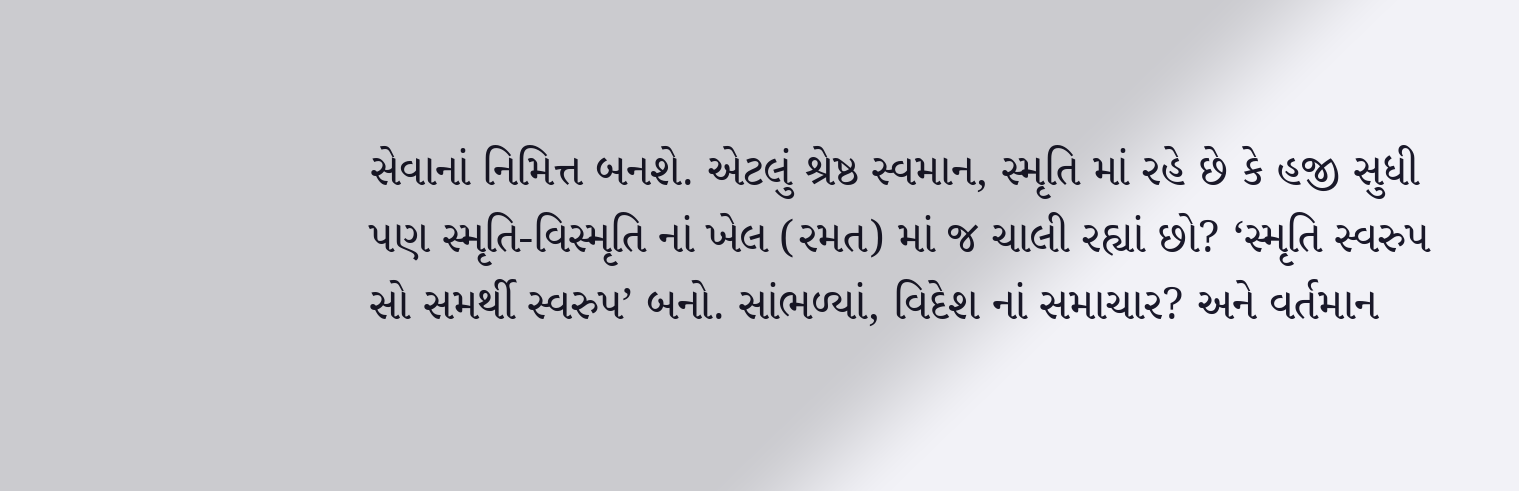સેવાનાં નિમિત્ત બનશે. એટલું શ્રેષ્ઠ સ્વમાન, સ્મૃતિ માં રહે છે કે હજી સુધી પણ સ્મૃતિ-વિસ્મૃતિ નાં ખેલ (રમત) માં જ ચાલી રહ્યાં છો? ‘સ્મૃતિ સ્વરુપ સો સમર્થી સ્વરુપ’ બનો. સાંભળ્યાં, વિદેશ નાં સમાચાર? અને વર્તમાન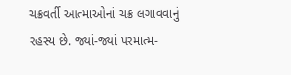ચક્રવર્તી આત્માઓનાં ચક્ર લગાવવાનું રહસ્ય છે. જ્યાં-જ્યાં પરમાત્મ-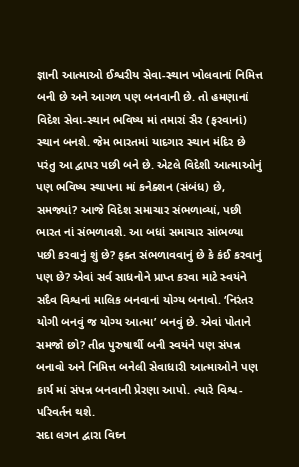જ્ઞાની આત્માઓ ઈશ્વરીય સેવા-સ્થાન ખોલવાનાં નિમિત્ત બની છે અને આગળ પણ બનવાની છે. તો હમણાનાં વિદેશ સેવા-સ્થાન ભવિષ્ય માં તમારાં સૈર (ફરવાનાં) સ્થાન બનશે. જેમ ભારતમાં યાદગાર સ્થાન મંદિર છે પરંતુ આ દ્વાપર પછી બને છે. એટલે વિદેશી આત્માઓનું પણ ભવિષ્ય સ્થાપના માં કનેક્શન (સંબંધ) છે, સમજ્યાં? આજે વિદેશ સમાચાર સંભળાવ્યાં, પછી ભારત નાં સંભળાવશે. આ બધાં સમાચાર સાંભળ્યા પછી કરવાનું શું છે? ફક્ત સંભળાવવાનું છે કે કંઈ કરવાનું પણ છે? એવાં સર્વ સાધનોને પ્રાપ્ત કરવા માટે સ્વયંને સદૈવ વિશ્વનાં માલિક બનવાનાં યોગ્ય બનાવો. ‘નિરંતર યોગી બનવું જ યોગ્ય આત્મા’ બનવું છે. એવાં પોતાને સમજો છો? તીવ્ર પુરુષાર્થી બની સ્વયંને પણ સંપન્ન બનાવો અને નિમિત્ત બનેલી સેવાધારી આત્માઓને પણ કાર્ય માં સંપન્ન બનવાની પ્રેરણા આપો. ત્યારે વિશ્વ-પરિવર્તન થશે.
સદા લગન દ્વારા વિઘ્ન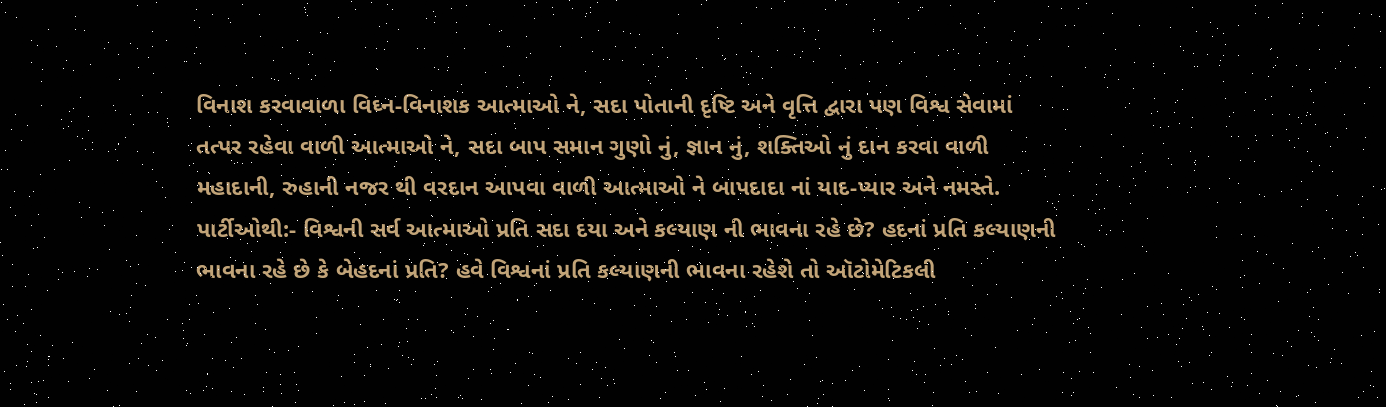વિનાશ કરવાવાળા વિઘ્ન-વિનાશક આત્માઓ ને, સદા પોતાની દૃષ્ટિ અને વૃત્તિ દ્વારા પણ વિશ્વ સેવામાં તત્પર રહેવા વાળી આત્માઓ ને, સદા બાપ સમાન ગુણો નું, જ્ઞાન નું, શક્તિઓ નું દાન કરવા વાળી મહાદાની, રુહાની નજર થી વરદાન આપવા વાળી આત્માઓ ને બાપદાદા નાં યાદ-પ્યાર અને નમસ્તે.
પાર્ટીઓથી:- વિશ્વની સર્વ આત્માઓ પ્રતિ સદા દયા અને કલ્યાણ ની ભાવના રહે છે? હદનાં પ્રતિ કલ્યાણની ભાવના રહે છે કે બેહદનાં પ્રતિ? હવે વિશ્વનાં પ્રતિ કલ્યાણની ભાવના રહેશે તો ઑટોમેટિકલી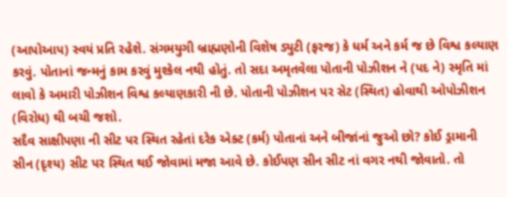(આપોઆપ) સ્વયં પ્રતિ રહેશે. સંગમયુગી બ્રાહ્મણોની વિશેષ ડ્યુટી (ફરજ) કે ધર્મ અને કર્મ જ છે વિશ્વ કલ્યાણ કરવું. પોતાનાં જન્મનું કામ કરવું મુશ્કેલ નથી હોતું. તો સદા અમૃતવેલા પોતાની પોઝીશન ને (પદ ને) સ્મૃતિ માં લાવો કે અમારી પોઝીશન વિશ્વ કલ્યાણકારી ની છે. પોતાની પોઝીશન પર સેટ (સ્થિત) હોવાથી ઓપોઝીશન (વિરોધ) થી બચી જશો.
સદૈવ સાક્ષીપણા ની સીટ પર સ્થિત રહેતાં દરેક એક્ટ (કર્મ) પોતાનાં અને બીજાંનાં જુઓ છો? કોઈ ડ્રામાની સીન (દૃશ્ય) સીટ પર સ્થિત થઈ જોવામાં મજા આવે છે. કોઈપણ સીન સીટ નાં વગર નથી જોવાતો. તો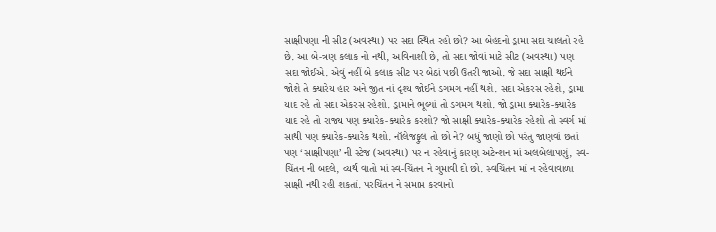સાક્ષીપણા ની સીટ (અવસ્થા) પર સદા સ્થિત રહો છો? આ બેહદનો ડ્રામા સદા ચાલતો રહે છે. આ બે-ત્રણ કલાક નો નથી, અવિનાશી છે, તો સદા જોવાં માટે સીટ (અવસ્થા) પણ સદા જોઈએ. એવું નહીં બે કલાક સીટ પર બેઠાં પછી ઉતરી જાઓ. જે સદા સાક્ષી થઈને જોશે તે ક્યારેય હાર અને જીત નાં દૃશ્ય જોઈને ડગમગ નહીં થશે. સદા એકરસ રહેશે, ડ્રામા યાદ રહે તો સદા એકરસ રહેશો. ડ્રામાને ભૂલ્યાં તો ડગમગ થશો. જો ડ્રામા ક્યારેક-ક્યારેક યાદ રહે તો રાજ્ય પણ ક્યારેક-ક્યારેક કરશો? જો સાક્ષી ક્યારેક-ક્યારેક રહેશો તો સ્વર્ગ માં સાથી પણ ક્યારેક-ક્યારેક થશો. નૉલેજફુલ તો છો ને? બધું જાણો છો પરંતુ જાણવાં છતાં પણ ‘સાક્ષીપણા’ ની સ્ટેજ (અવસ્થા) પર ન રહેવાનું કારણ અટેન્શન માં અલબેલાપણું, સ્વ-ચિંતન ની બદલે, વ્યર્થ વાતો માં સ્વ-ચિંતન ને ગુમાવી દો છો. સ્વચિંતન માં ન રહેવાવાળા સાક્ષી નથી રહી શકતાં. પરચિંતન ને સમાપ્ત કરવાનો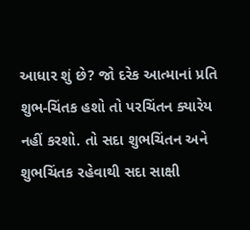આધાર શું છે? જો દરેક આત્માનાં પ્રતિ શુભ-ચિંતક હશો તો પરચિંતન ક્યારેય નહીં કરશો. તો સદા શુભચિંતન અને શુભચિંતક રહેવાથી સદા સાક્ષી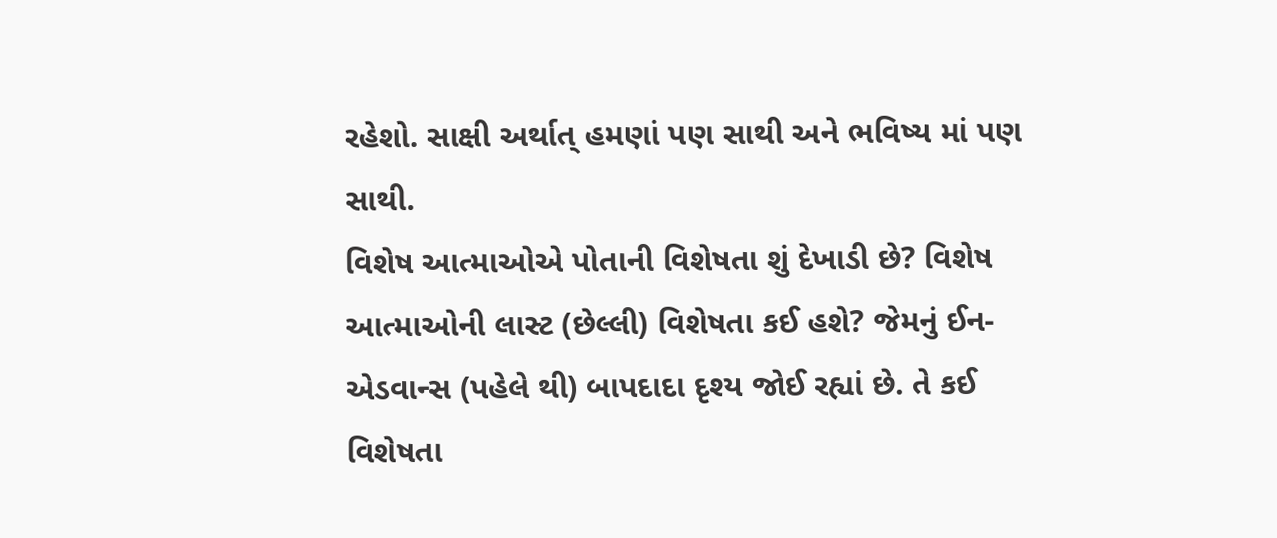રહેશો. સાક્ષી અર્થાત્ હમણાં પણ સાથી અને ભવિષ્ય માં પણ સાથી.
વિશેષ આત્માઓએ પોતાની વિશેષતા શું દેખાડી છે? વિશેષ આત્માઓની લાસ્ટ (છેલ્લી) વિશેષતા કઈ હશે? જેમનું ઈન-એડવાન્સ (પહેલે થી) બાપદાદા દૃશ્ય જોઈ રહ્યાં છે. તે કઈ વિશેષતા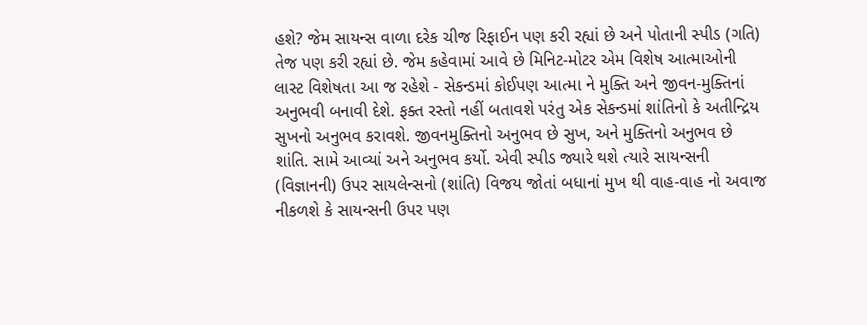હશે? જેમ સાયન્સ વાળા દરેક ચીજ રિફાઈન પણ કરી રહ્યાં છે અને પોતાની સ્પીડ (ગતિ) તેજ પણ કરી રહ્યાં છે. જેમ કહેવામાં આવે છે મિનિટ-મોટર એમ વિશેષ આત્માઓની લાસ્ટ વિશેષતા આ જ રહેશે - સેકન્ડમાં કોઈપણ આત્મા ને મુક્તિ અને જીવન-મુક્તિનાં અનુભવી બનાવી દેશે. ફક્ત રસ્તો નહીં બતાવશે પરંતુ એક સેકન્ડમાં શાંતિનો કે અતીન્દ્રિય સુખનો અનુભવ કરાવશે. જીવનમુક્તિનો અનુભવ છે સુખ, અને મુક્તિનો અનુભવ છે શાંતિ. સામે આવ્યાં અને અનુભવ કર્યો. એવી સ્પીડ જ્યારે થશે ત્યારે સાયન્સની (વિજ્ઞાનની) ઉપર સાયલેન્સનો (શાંતિ) વિજય જોતાં બધાનાં મુખ થી વાહ-વાહ નો અવાજ નીકળશે કે સાયન્સની ઉપર પણ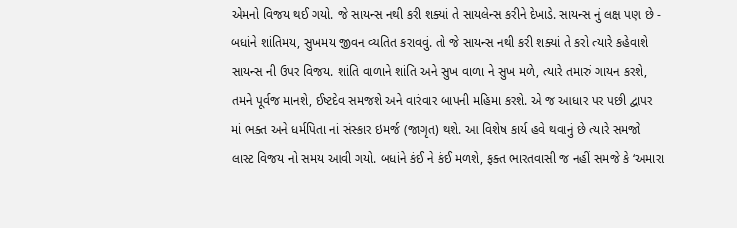એમનો વિજય થઈ ગયો. જે સાયન્સ નથી કરી શક્યાં તે સાયલેન્સ કરીને દેખાડે. સાયન્સ નું લક્ષ પણ છે - બધાંને શાંતિમય, સુખમય જીવન વ્યતિત કરાવવું. તો જે સાયન્સ નથી કરી શક્યાં તે કરો ત્યારે કહેવાશે સાયન્સ ની ઉપર વિજય. શાંતિ વાળાને શાંતિ અને સુખ વાળા ને સુખ મળે, ત્યારે તમારું ગાયન કરશે, તમને પૂર્વજ માનશે, ઈષ્ટદેવ સમજશે અને વારંવાર બાપની મહિમા કરશે. એ જ આધાર પર પછી દ્વાપર માં ભક્ત અને ધર્મપિતા નાં સંસ્કાર ઇમર્જ (જાગૃત) થશે. આ વિશેષ કાર્ય હવે થવાનું છે ત્યારે સમજો લાસ્ટ વિજય નો સમય આવી ગયો. બધાંને કંઈ ને કંઈ મળશે, ફક્ત ભારતવાસી જ નહીં સમજે કે ‘અમારા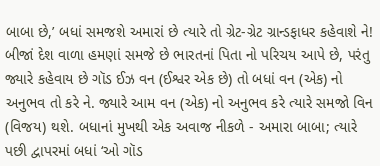બાબા છે,’ બધાં સમજશે અમારાં છે ત્યારે તો ગ્રેટ-ગ્રેટ ગ્રાન્ડફાધર કહેવાશે ને! બીજાં દેશ વાળા હમણાં સમજે છે ભારતનાં પિતા નો પરિચય આપે છે, પરંતુ જ્યારે કહેવાય છે ગૉડ ઈઝ વન (ઈશ્વર એક છે) તો બધાં વન (એક) નો અનુભવ તો કરે ને. જ્યારે આમ વન (એક) નો અનુભવ કરે ત્યારે સમજો વિન (વિજય) થશે. બધાનાં મુખથી એક અવાજ નીકળે - અમારા બાબા; ત્યારે પછી દ્વાપરમાં બધાં ‘ઓ ગૉડ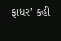ફાધર’ કહી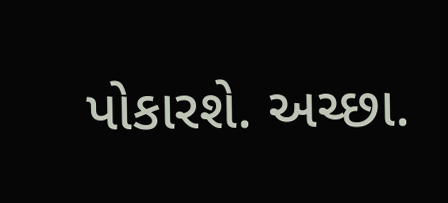પોકારશે. અચ્છા.